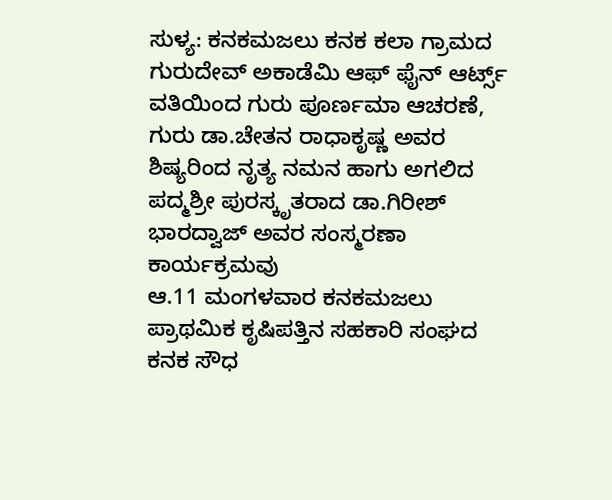ಸುಳ್ಯ: ಕನಕಮಜಲು ಕನಕ ಕಲಾ ಗ್ರಾಮದ ಗುರುದೇವ್ ಅಕಾಡೆಮಿ ಆಫ್ ಫೈನ್ ಆರ್ಟ್ಸ್ ವತಿಯಿಂದ ಗುರು ಪೂರ್ಣಮಾ ಆಚರಣೆ, ಗುರು ಡಾ.ಚೇತನ ರಾಧಾಕೃಷ್ಣ ಅವರ ಶಿಷ್ಯರಿಂದ ನೃತ್ಯ ನಮನ ಹಾಗು ಅಗಲಿದ ಪದ್ಮಶ್ರೀ ಪುರಸ್ಕೃತರಾದ ಡಾ.ಗಿರೀಶ್ ಭಾರದ್ವಾಜ್ ಅವರ ಸಂಸ್ಮರಣಾ ಕಾರ್ಯಕ್ರಮವು
ಆ.11 ಮಂಗಳವಾರ ಕನಕಮಜಲು ಪ್ರಾಥಮಿಕ ಕೃಷಿಪತ್ತಿನ ಸಹಕಾರಿ ಸಂಘದ ಕನಕ ಸೌಧ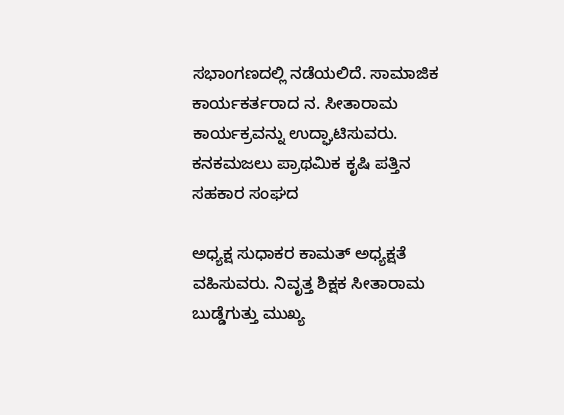ಸಭಾಂಗಣದಲ್ಲಿ ನಡೆಯಲಿದೆ. ಸಾಮಾಜಿಕ ಕಾರ್ಯಕರ್ತರಾದ ನ. ಸೀತಾರಾಮ ಕಾರ್ಯಕ್ರವನ್ನು ಉದ್ಘಾಟಿಸುವರು.
ಕನಕಮಜಲು ಪ್ರಾಥಮಿಕ ಕೃಷಿ ಪತ್ತಿನ ಸಹಕಾರ ಸಂಘದ

ಅಧ್ಯಕ್ಷ ಸುಧಾಕರ ಕಾಮತ್ ಅಧ್ಯಕ್ಷತೆ ವಹಿಸುವರು. ನಿವೃತ್ತ ಶಿಕ್ಷಕ ಸೀತಾರಾಮ ಬುಡ್ಡೆಗುತ್ತು ಮುಖ್ಯ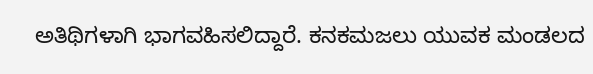ಅತಿಥಿಗಳಾಗಿ ಭಾಗವಹಿಸಲಿದ್ದಾರೆ. ಕನಕಮಜಲು ಯುವಕ ಮಂಡಲದ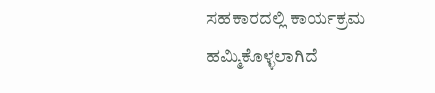ಸಹಕಾರದಲ್ಲಿ ಕಾರ್ಯಕ್ರಮ ಹಮ್ಮಿಕೊಳ್ಳಲಾಗಿದೆ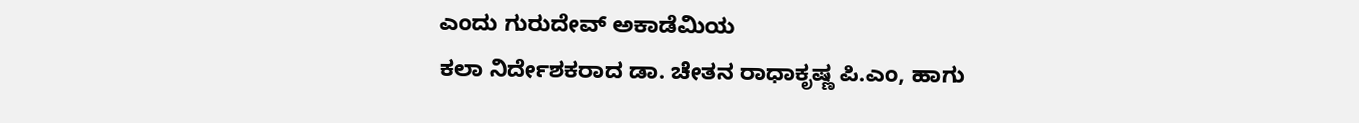ಎಂದು ಗುರುದೇವ್ ಅಕಾಡೆಮಿಯ
ಕಲಾ ನಿರ್ದೇಶಕರಾದ ಡಾ. ಚೇತನ ರಾಧಾಕೃಷ್ಣ ಪಿ.ಎಂ, ಹಾಗು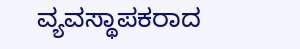ವ್ಯವಸ್ಥಾಪಕರಾದ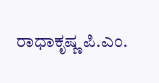ರಾಧಾಕೃಷ್ಣ ಪಿ.ಎಂ.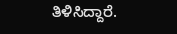ತಿಳಿಸಿದ್ದಾರೆ.